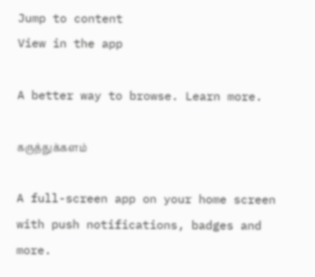Jump to content
View in the app

A better way to browse. Learn more.

கருத்துக்களம்

A full-screen app on your home screen with push notifications, badges and more.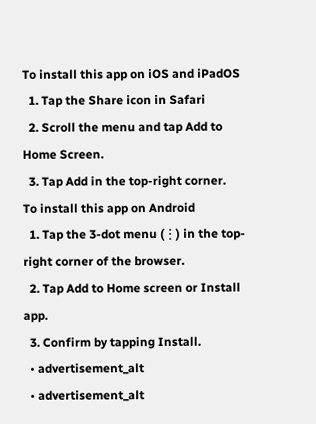To install this app on iOS and iPadOS
  1. Tap the Share icon in Safari
  2. Scroll the menu and tap Add to Home Screen.
  3. Tap Add in the top-right corner.
To install this app on Android
  1. Tap the 3-dot menu (⋮) in the top-right corner of the browser.
  2. Tap Add to Home screen or Install app.
  3. Confirm by tapping Install.
  • advertisement_alt
  • advertisement_alt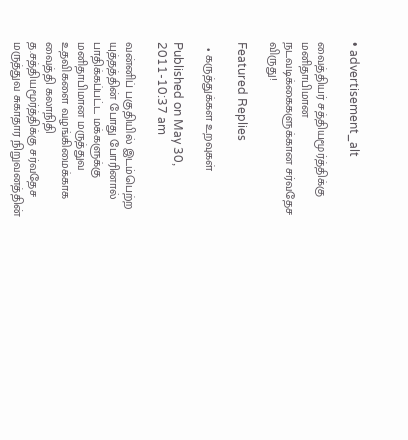• advertisement_alt

வைத்தியர் சத்தியமூர்த்திக்கு மனிதாபிமான நடவடிக்கைகளுக்கான சர்வதேச விருது!

Featured Replies

  • கருத்துக்கள உறவுகள்

Published on May 30, 2011-10:37 am

வன்னிப் பகுதியில் இடம்பெற்ற யுத்தத்தின் போது போரினால் பாதிக்கப்பட்ட மக்களுக்கு மனிதாபிமான மருத்துவ உதவிகளை வழங்கிமைக்காக வைத்தி கலாநிதி த.சத்தியமூர்த்திக்கு சர்வதேச மருத்துவ சுகாதார நிறுவனத்தின்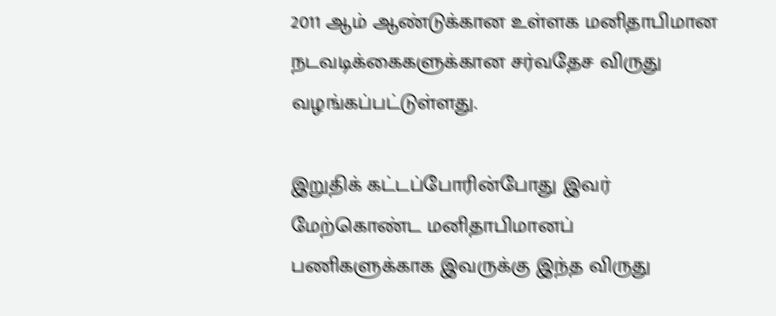2011 ஆம் ஆண்டுக்கான உள்ளக மனிதாபிமான நடவடிக்கைகளுக்கான சர்வதேச விருது வழங்கப்பட்டுள்ளது.

இறுதிக் கட்டப்போரின்போது இவர் மேற்கொண்ட மனிதாபிமானப் பணிகளுக்காக இவருக்கு இந்த விருது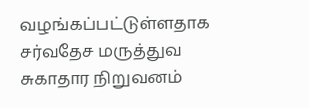வழங்கப்பட்டுள்ளதாக சர்வதேச மருத்துவ சுகாதார நிறுவனம்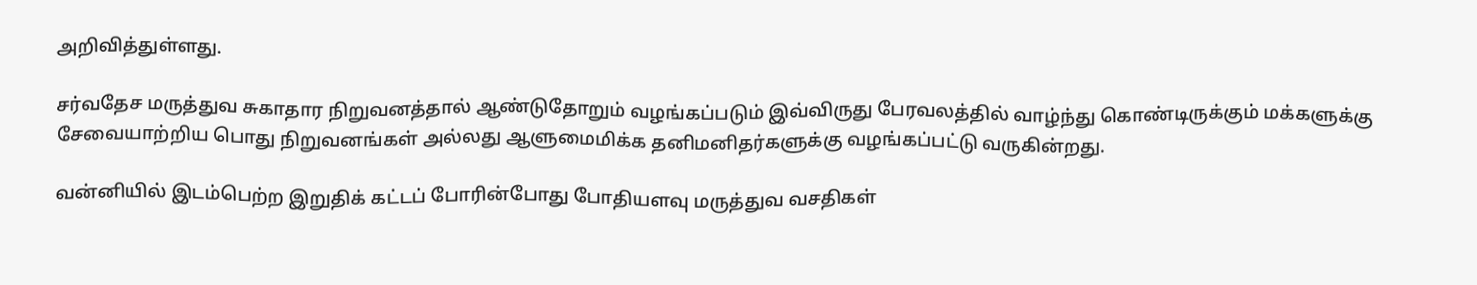அறிவித்துள்ளது.

சர்வதேச மருத்துவ சுகாதார நிறுவனத்தால் ஆண்டுதோறும் வழங்கப்படும் இவ்விருது பேரவலத்தில் வாழ்ந்து கொண்டிருக்கும் மக்களுக்கு சேவையாற்றிய பொது நிறுவனங்கள் அல்லது ஆளுமைமிக்க தனிமனிதர்களுக்கு வழங்கப்பட்டு வருகின்றது.

வன்னியில் இடம்பெற்ற இறுதிக் கட்டப் போரின்போது போதியளவு மருத்துவ வசதிகள்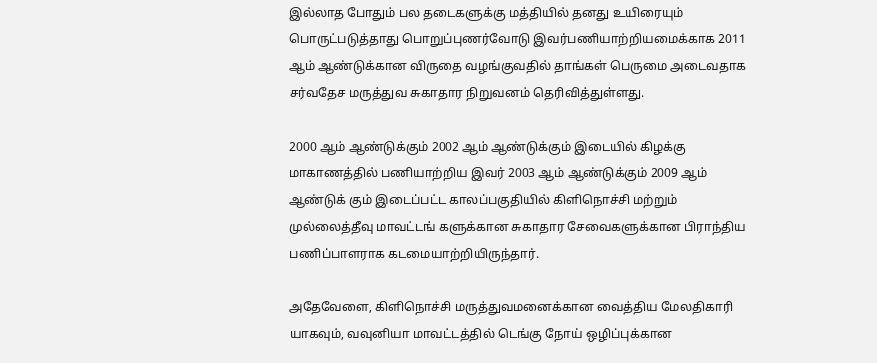இல்லாத போதும் பல தடைகளுக்கு மத்தியில் தனது உயிரையும் பொருட்படுத்தாது பொறுப்புணர்வோடு இவர்பணியாற்றியமைக்காக 2011 ஆம் ஆண்டுக்கான விருதை வழங்குவதில் தாங்கள் பெருமை அடைவதாக சர்வதேச மருத்துவ சுகாதார நிறுவனம் தெரிவித்துள்ளது.

2000 ஆம் ஆண்டுக்கும் 2002 ஆம் ஆண்டுக்கும் இடையில் கிழக்கு மாகாணத்தில் பணியாற்றிய இவர் 2003 ஆம் ஆண்டுக்கும் 2009 ஆம் ஆண்டுக் கும் இடைப்பட்ட காலப்பகுதியில் கிளிநொச்சி மற்றும் முல்லைத்தீவு மாவட்டங் களுக்கான சுகாதார சேவைகளுக்கான பிராந்திய பணிப்பாளராக கடமையாற்றியிருந்தார்.

அதேவேளை, கிளிநொச்சி மருத்துவமனைக்கான வைத்திய மேலதிகாரி யாகவும், வவுனியா மாவட்டத்தில் டெங்கு நோய் ஒழிப்புக்கான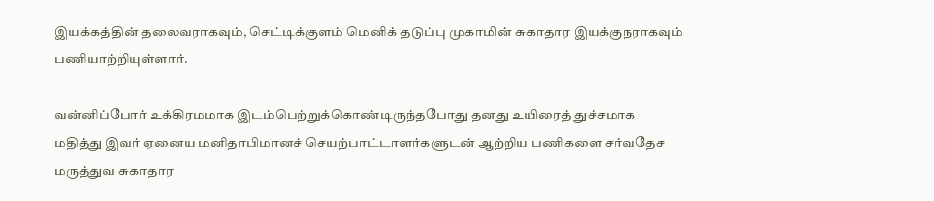இயக்கத்தின் தலைவராகவும், செட்டிக்குளம் மெனிக் தடுப்பு முகாமின் சுகாதார இயக்குநராகவும் பணியாற்றியுள்ளார்.

வன்னிப்போர் உக்கிரமமாக இடம்பெற்றுக்கொண்டிருந்தபோது தனது உயிரைத் துச்சமாக மதித்து இவர் ஏனைய மனிதாபிமானச் செயற்பாட்டாளர்களுடன் ஆற்றிய பணிகளை சர்வதேச மருத்துவ சுகாதார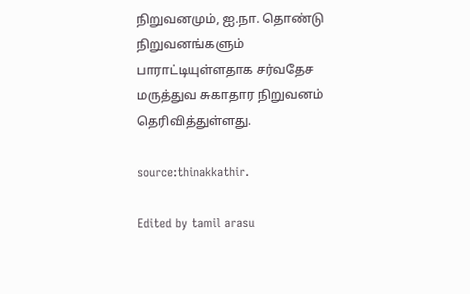நிறுவனமும், ஐ.நா. தொண்டு நிறுவனங்களும் பாராட்டியுள்ளதாக சர்வதேச மருத்துவ சுகாதார நிறுவனம் தெரிவித்துள்ளது.

source:thinakkathir.

Edited by tamil arasu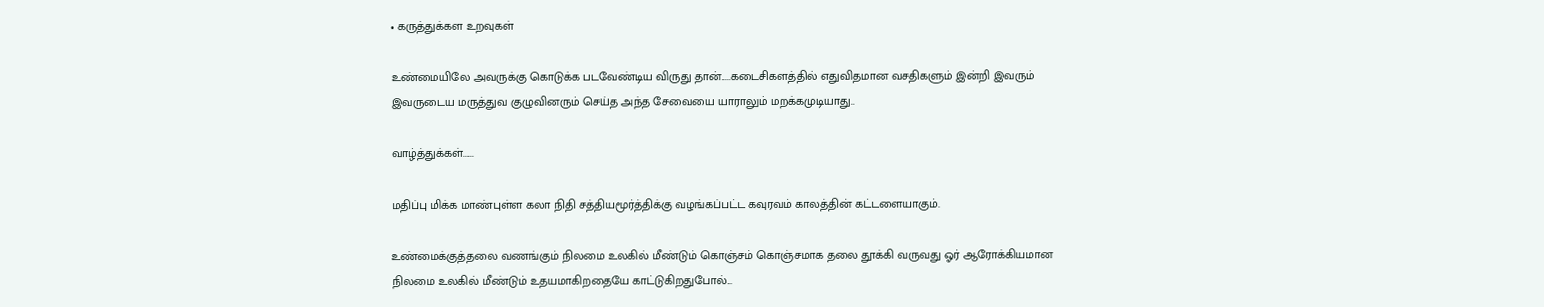• கருத்துக்கள உறவுகள்

உண்மையிலே அவருக்கு கொடுக்க படவேண்டிய விருது தான்.....கடைசிகளத்தில் எதுவிதமான வசதிகளும் இன்றி இவரும் இவருடைய மருத்துவ குழுவினரும் செய்த அந்த சேவையை யாராலும் மறக்கமுடியாது..

வாழ்த்துக்கள்......

மதிப்பு மிக்க மாண்புள்ள கலா நிதி சத்தியமூர்த்திக்கு வழங்கப்பட்ட கவுரவம் காலத்தின் கட்டளையாகும்.

உண்மைக்குத்தலை வணங்கும் நிலமை உலகில் மீண்டும் கொஞ்சம் கொஞ்சமாக தலை தூக்கி வருவது ஓர் ஆரோக்கியமான நிலமை உலகில் மீண்டும் உதயமாகிறதையே காட்டுகிறதுபோல்...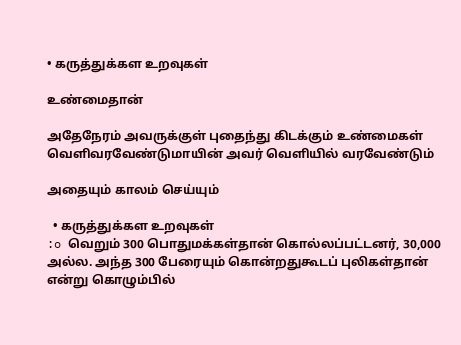• கருத்துக்கள உறவுகள்

உண்மைதான்

அதேநேரம் அவருக்குள் புதைந்து கிடக்கும் உண்மைகள் வெளிவரவேண்டுமாயின் அவர் வெளியில் வரவேண்டும்

அதையும் காலம் செய்யும்

  • கருத்துக்கள உறவுகள்
:o வெறும் 300 பொதுமக்கள்தான் கொல்லப்பட்டனர், 30,000 அல்ல. அந்த 300 பேரையும் கொன்றதுகூடப் புலிகள்தான் என்று கொழும்பில்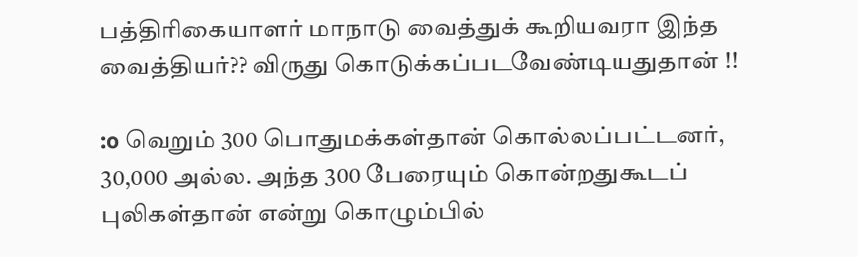பத்திரிகையாளர் மாநாடு வைத்துக் கூறியவரா இந்த வைத்தியர்?? விருது கொடுக்கப்படவேண்டியதுதான் !!

:o வெறும் 300 பொதுமக்கள்தான் கொல்லப்பட்டனர், 30,000 அல்ல. அந்த 300 பேரையும் கொன்றதுகூடப் புலிகள்தான் என்று கொழும்பில்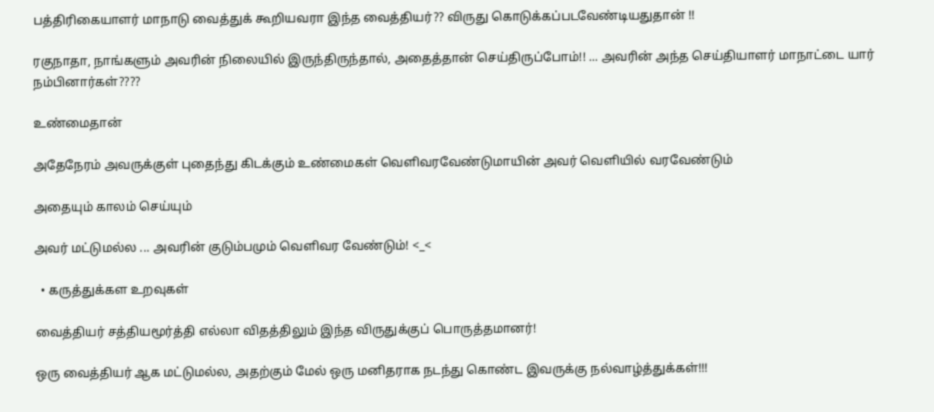பத்திரிகையாளர் மாநாடு வைத்துக் கூறியவரா இந்த வைத்தியர்?? விருது கொடுக்கப்படவேண்டியதுதான் !!

ரகுநாதா, நாங்களும் அவரின் நிலையில் இருந்திருந்தால், அதைத்தான் செய்திருப்போம்!! ... அவரின் அந்த செய்தியாளர் மாநாட்டை யார் நம்பினார்கள்????

உண்மைதான்

அதேநேரம் அவருக்குள் புதைந்து கிடக்கும் உண்மைகள் வெளிவரவேண்டுமாயின் அவர் வெளியில் வரவேண்டும்

அதையும் காலம் செய்யும்

அவர் மட்டுமல்ல ... அவரின் குடும்பமும் வெளிவர வேண்டும்! <_<

  • கருத்துக்கள உறவுகள்

வைத்தியர் சத்தியமூர்த்தி எல்லா விதத்திலும் இந்த விருதுக்குப் பொருத்தமானர்!

ஒரு வைத்தியர் ஆக மட்டுமல்ல, அதற்கும் மேல் ஒரு மனிதராக நடந்து கொண்ட இவருக்கு நல்வாழ்த்துக்கள்!!!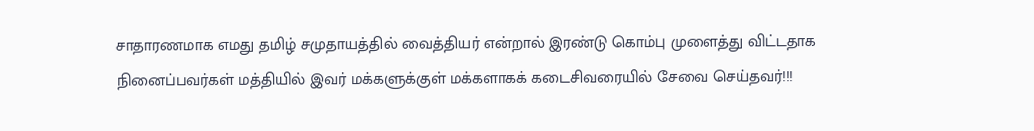சாதாரணமாக எமது தமிழ் சமுதாயத்தில் வைத்தியர் என்றால் இரண்டு கொம்பு முளைத்து விட்டதாக நினைப்பவர்கள் மத்தியில் இவர் மக்களுக்குள் மக்களாகக் கடைசிவரையில் சேவை செய்தவர்!!!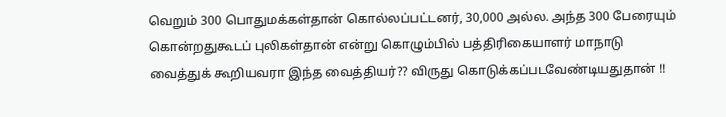வெறும் 300 பொதுமக்கள்தான் கொல்லப்பட்டனர், 30,000 அல்ல. அந்த 300 பேரையும் கொன்றதுகூடப் புலிகள்தான் என்று கொழும்பில் பத்திரிகையாளர் மாநாடு வைத்துக் கூறியவரா இந்த வைத்தியர்?? விருது கொடுக்கப்படவேண்டியதுதான் !!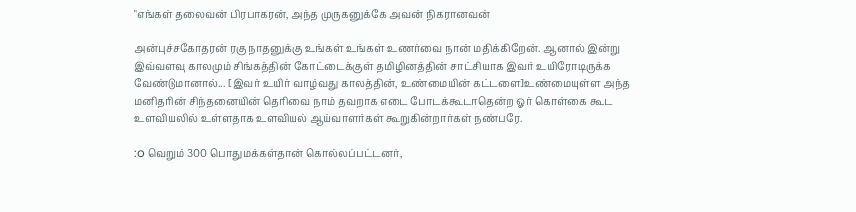"எங்கள் தலைவன் பிரபாகரன், அந்த முருகனுக்கே அவன் நிகரானவன்

அன்புச்சகோதரன் ரகு நாதனுக்கு உங்கள் உங்கள் உணர்வை நான் மதிக்கிறேன். ஆனால் இன்று இவ்வளவு காலமும் சிங்கத்தின் கோட்டைக்குள் தமிழினத்தின் சாட்சியாக இவர் உயிரோடிருக்க வேண்டுமானால்... [இவர் உயிர் வாழ்வது காலத்தின், உண்மையின் கட்டளை]உண்மையுள்ள அந்த மனிதரின் சிந்தனையின் தெரிவை நாம் தவறாக எடை போடக்கூடாதென்ற ஓர் கொள்கை கூட உளவியலில் உள்ளதாக உளவியல் ஆய்வாளர்கள் கூறுகின்றார்கள் நண்பரே.

:o வெறும் 300 பொதுமக்கள்தான் கொல்லப்பட்டனர்,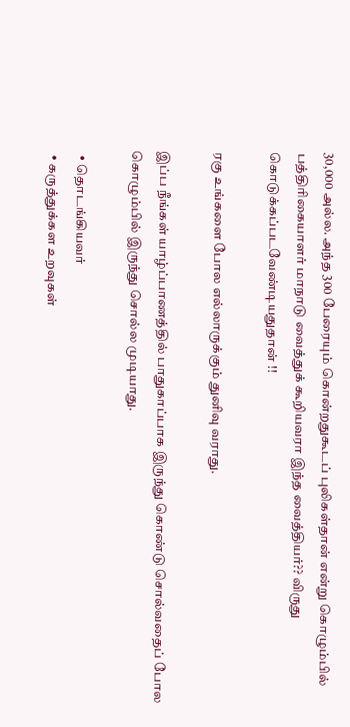30,000 அல்ல. அந்த 300 பேரையும் கொன்றதுகூடப் புலிகள்தான் என்று கொழும்பில் பத்திரிகையாளர் மாநாடு வைத்துக் கூறியவரா இந்த வைத்தியர்?? விருது கொடுக்கப்படவேண்டியதுதான் !!

ரகு உங்களை போல எல்லாருக்கும் துனிவு வராது.

இப்ப நீங்கள் யாழ்ப்பாணத்தில் பாதுகாப்பாக இருந்து கொண்டு சொல்வதைப் போல கொழும்பில் இருந்து சொல்ல முடியாது.

  • தொடங்கியவர்
  • கருத்துக்கள உறவுகள்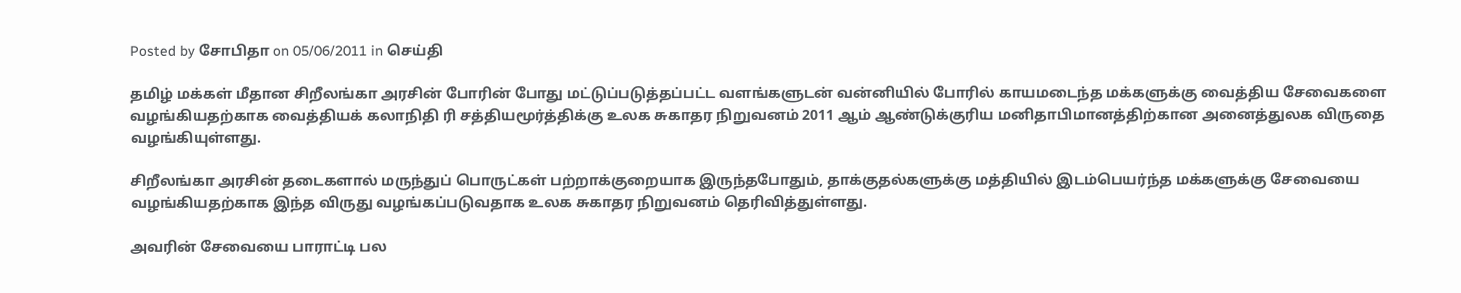Posted by சோபிதா on 05/06/2011 in செய்தி

தமிழ் மக்கள் மீதான சிறீலங்கா அரசின் போரின் போது மட்டுப்படுத்தப்பட்ட வளங்களுடன் வன்னியில் போரில் காயமடைந்த மக்களுக்கு வைத்திய சேவைகளை வழங்கியதற்காக வைத்தியக் கலாநிதி ரி சத்தியமூர்த்திக்கு உலக சுகாதர நிறுவனம் 2011 ஆம் ஆண்டுக்குரிய மனிதாபிமானத்திற்கான அனைத்துலக விருதை வழங்கியுள்ளது.

சிறீலங்கா அரசின் தடைகளால் மருந்துப் பொருட்கள் பற்றாக்குறையாக இருந்தபோதும், தாக்குதல்களுக்கு மத்தியில் இடம்பெயர்ந்த மக்களுக்கு சேவையை வழங்கியதற்காக இந்த விருது வழங்கப்படுவதாக உலக சுகாதர நிறுவனம் தெரிவித்துள்ளது.

அவரின் சேவையை பாராட்டி பல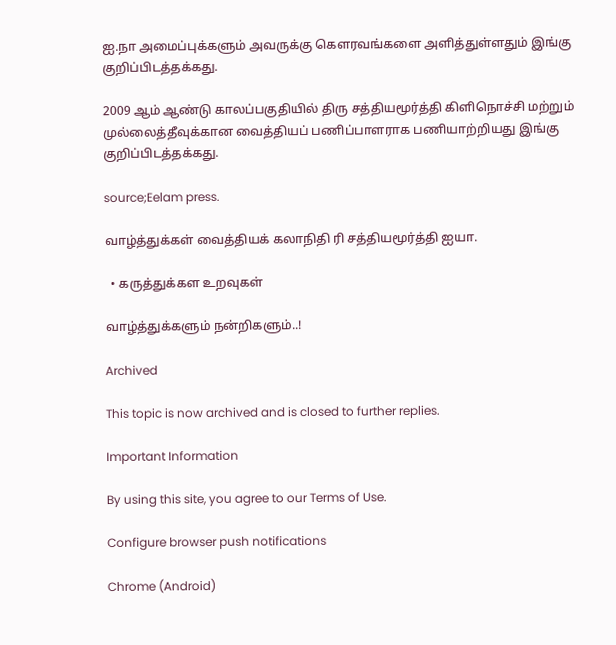ஐ.நா அமைப்புக்களும் அவருக்கு கௌரவங்களை அளித்துள்ளதும் இங்கு குறிப்பிடத்தக்கது.

2009 ஆம் ஆண்டு காலப்பகுதியில் திரு சத்தியமூர்த்தி கிளிநொச்சி மற்றும் முல்லைத்தீவுக்கான வைத்தியப் பணிப்பாளராக பணியாற்றியது இங்கு குறிப்பிடத்தக்கது.

source;Eelam press.

வாழ்த்துக்கள் வைத்தியக் கலாநிதி ரி சத்தியமூர்த்தி ஐயா.

  • கருத்துக்கள உறவுகள்

வாழ்த்துக்களும் நன்றிகளும்..!

Archived

This topic is now archived and is closed to further replies.

Important Information

By using this site, you agree to our Terms of Use.

Configure browser push notifications

Chrome (Android)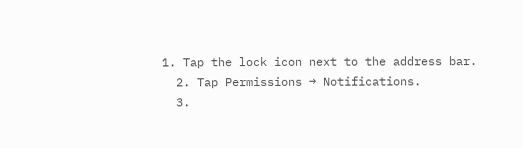1. Tap the lock icon next to the address bar.
  2. Tap Permissions → Notifications.
  3.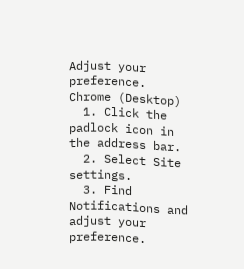Adjust your preference.
Chrome (Desktop)
  1. Click the padlock icon in the address bar.
  2. Select Site settings.
  3. Find Notifications and adjust your preference.